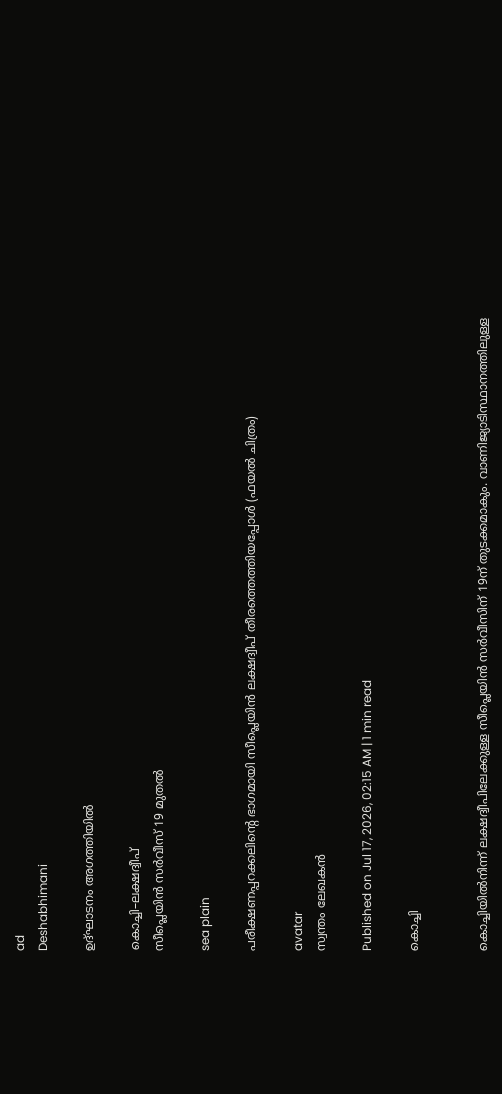ad
Deshabhimani

ഉദ്‌ഘാടനം അഗത്തിയിൽ

കൊച്ചി–ലക്ഷദ്വീപ്‌
സീപ്ലെയിൻ സർവീസ്‌ 19 മുതൽ

sea plain

പരീക്ഷണപ്പറക്കലിന്റെ ഭാഗമായി സീപ്ലെയിൻ ലക്ഷദ്വീപ്‌ തീരത്തെത്തിയപ്പോൾ (ഫയൽ ചിത്രം)

avatar
സ്വന്തം ലേഖകൻ

Published on Jul 17, 2026, 02:15 AM | 1 min read

കൊച്ചി


കൊച്ചിയിൽനിന്ന്‌ ലക്ഷദ്വീപിലേക്കുള്ള സീപ്ലെയിൻ സർവീസിന്‌ 19ന് തുടക്കമാകും. വാണിജ്യാടിസ്ഥാനത്തിലുള്ള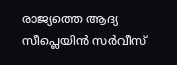രാജ്യത്തെ ആദ്യ സീപ്ലെയിൻ സർവീസ്‌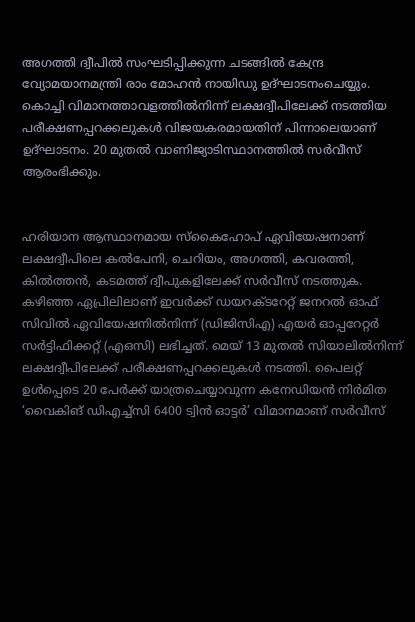അഗത്തി ദ്വീപിൽ സംഘടിപ്പിക്കുന്ന ചടങ്ങിൽ കേന്ദ്ര വ്യോമയാനമന്ത്രി രാം മോഹൻ നായിഡു ഉദ്‌ഘാടനംചെയ്യും. കൊച്ചി വിമാനത്താവളത്തിൽനിന്ന്‌ ലക്ഷദ്വീപിലേക്ക്‌ നടത്തിയ പരീക്ഷണപ്പറക്കലുകൾ വിജയകരമായതിന്‌ പിന്നാലെയാണ്‌ ഉദ്‌ഘാടനം. 20 മുതൽ വാണിജ്യാടിസ്ഥാനത്തിൽ സർവീസ്‌ ആരംഭിക്കും.


ഹരിയാന ആസ്ഥാനമായ സ്‌കൈഹോപ് ഏവിയേഷനാണ്‌ ലക്ഷദ്വീപിലെ കൽപേനി, ചെറിയം, അഗത്തി, കവരത്തി, കിൽത്തൻ, കടമത്ത്‌ ദ്വീപുകളിലേക്ക്‌ സർവീസ്‌ നടത്തുക. കഴിഞ്ഞ ഏപ്രിലിലാണ്‌ ഇവർക്ക്‌ ഡയറക്ടറേറ്റ് ജനറൽ ഓഫ് സിവിൽ ഏവിയേഷനിൽനിന്ന് (ഡിജിസിഎ) എയർ ഓപ്പറേറ്റർ സർട്ടിഫിക്കറ്റ് (എഒസി) ലഭിച്ചത്‌. മെയ്‌ 13 മുതൽ സിയാലിൽനിന്ന്‌ ലക്ഷദ്വീപിലേക്ക്‌ പരീക്ഷണപ്പറക്കലുകൾ നടത്തി. പൈലറ്റ്‌ ഉൾപ്പെടെ 20 പേർക്ക്‌ യാത്രചെയ്യാവുന്ന കനേഡിയൻ നിർമിത ‘വൈകിങ് ഡിഎച്ച്‌സി 6400 ട്വിൻ ഓട്ടർ’ വിമാനമാണ്‌ സർവീസ്‌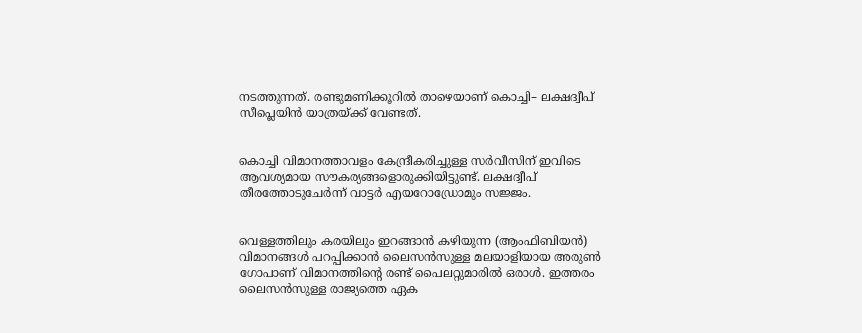നടത്തുന്നത്‌. രണ്ടുമണിക്കൂറിൽ താഴെയാണ്‌ കൊച്ചി– ലക്ഷദ്വീപ്‌ സീപ്ലെയിൻ യാത്രയ്‌ക്ക്‌ വേണ്ടത്‌.


കൊച്ചി വിമാനത്താവളം കേന്ദ്രീകരിച്ചുള്ള സർവീസിന്‌ ഇവിടെ ആവശ്യമായ സ‍ൗകര്യങ്ങളൊരുക്കിയിട്ടുണ്ട്‌. ലക്ഷദ്വീപ്‌ തീരത്തോടുചേർന്ന്‌ വാട്ടർ എയറോഡ്രോമും സജ്ജം.


വെള്ളത്തിലും കരയിലും ഇറങ്ങാൻ കഴിയുന്ന (ആംഫിബിയൻ) വിമാനങ്ങൾ പറപ്പിക്കാൻ ലൈസൻസുള്ള മലയാളിയായ അരുൺ ഗോപാണ് വിമാനത്തിന്റെ രണ്ട് പൈലറ്റുമാരിൽ ഒരാൾ. ഇത്തരം ലൈസൻസുള്ള രാജ്യത്തെ ഏക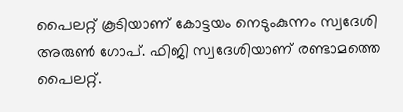പൈലറ്റ്‌ കൂടിയാണ്‌ കോട്ടയം നെടുംകുന്നം സ്വദേശി അരുൺ ഗോപ്. ഫിജി സ്വദേശിയാണ്‌ രണ്ടാമത്തെ പൈലറ്റ്‌.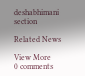deshabhimani section

Related News

View More
0 comments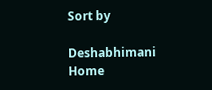Sort by

Deshabhimani
Home